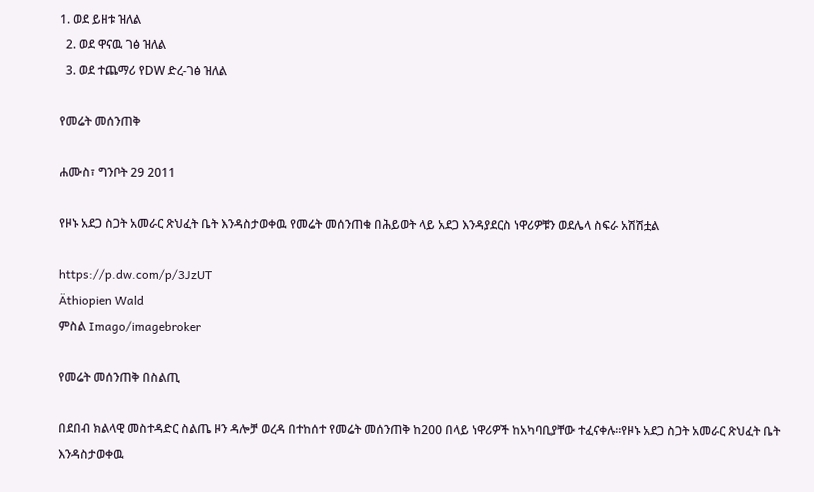1. ወደ ይዘቱ ዝለል
  2. ወደ ዋናዉ ገፅ ዝለል
  3. ወደ ተጨማሪ የDW ድረ-ገፅ ዝለል

የመሬት መሰንጠቅ

ሐሙስ፣ ግንቦት 29 2011

የዞኑ አደጋ ስጋት አመራር ጽህፈት ቤት እንዳስታወቀዉ የመሬት መሰንጠቁ በሕይወት ላይ አደጋ እንዳያደርስ ነዋሪዎቹን ወደሌላ ስፍራ አሽሽቷል

https://p.dw.com/p/3JzUT
Äthiopien Wald
ምስል Imago/imagebroker

የመሬት መሰንጠቅ በስልጢ

በደበብ ክልላዊ መስተዳድር ስልጤ ዞን ዳሎቻ ወረዳ በተከሰተ የመሬት መሰንጠቅ ከ200 በላይ ነዋሪዎች ከአካባቢያቸው ተፈናቀሉ።የዞኑ አደጋ ስጋት አመራር ጽህፈት ቤት እንዳስታወቀዉ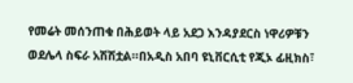የመሬት መሰንጠቁ በሕይወት ላይ አደጋ እንዳያደርስ ነዋሪዎቹን ወደሌላ ስፍራ አሽሽቷል።በአዲስ አበባ ዩኒቨርሲቲ የጂኦ ፊዚክስ፣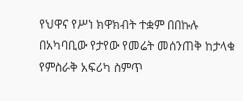የህዋና የሥነ ክዋክብት ተቋም በበኩሉ በአካባቢው የታየው የመሬት መሰንጠቅ ከታላቁ የምስራቅ አፍሪካ ስምጥ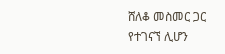ሸለቆ መስመር ጋር የተገናኘ ሊሆን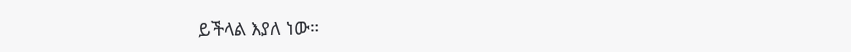ይችላል እያለ ነው።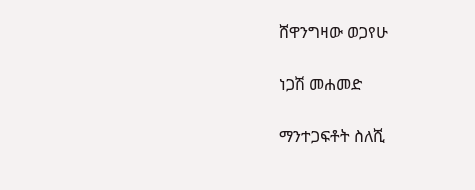ሸዋንግዛው ወጋየሁ

ነጋሽ መሐመድ

ማንተጋፍቶት ስለሺ